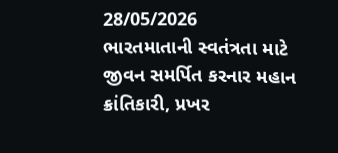28/05/2026
ભારતમાતાની સ્વતંત્રતા માટે જીવન સમર્પિત કરનાર મહાન ક્રાંતિકારી, પ્રખર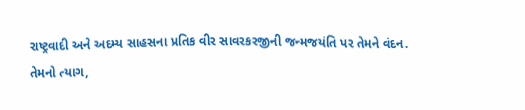રાષ્ટ્રવાદી અને અદમ્ય સાહસના પ્રતિક વીર સાવરકરજીની જન્મજયંતિ પર તેમને વંદન.
તેમનો ત્યાગ,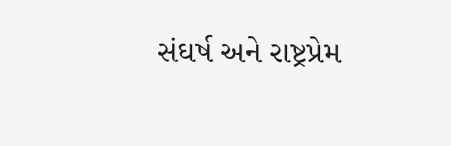સંઘર્ષ અને રાષ્ટ્રપ્રેમ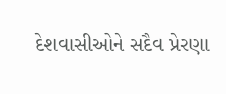દેશવાસીઓને સદૈવ પ્રેરણા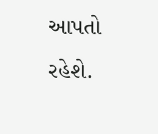આપતો રહેશે.